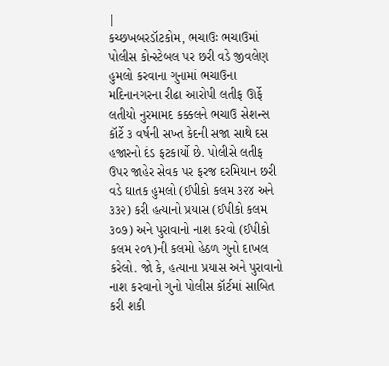|
કચ્છખબરડૉટકોમ, ભચાઉઃ ભચાઉમાં પોલીસ કોન્સ્ટેબલ પર છરી વડે જીવલેણ હુમલો કરવાના ગુનામાં ભચાઉના મદિનાનગરના રીઢા આરોપી લતીફ ઊર્ફે લતીયો નુરમામદ કક્કલને ભચાઉ સેશન્સ કૉર્ટે ૩ વર્ષની સખ્ત કેદની સજા સાથે દસ હજારનો દંડ ફટકાર્યો છે. પોલીસે લતીફ ઉપર જાહેર સેવક પર ફરજ દરમિયાન છરી વડે ઘાતક હુમલો (ઈપીકો કલમ ૩૨૪ અને ૩૩૨) કરી હત્યાનો પ્રયાસ (ઈપીકો કલમ ૩૦૭) અને પુરાવાનો નાશ કરવો (ઈપીકો કલમ ૨૦૧)ની કલમો હેઠળ ગુનો દાખલ કરેલો. જો કે, હત્યાના પ્રયાસ અને પુરાવાનો નાશ કરવાનો ગુનો પોલીસ કૉર્ટમાં સાબિત કરી શકી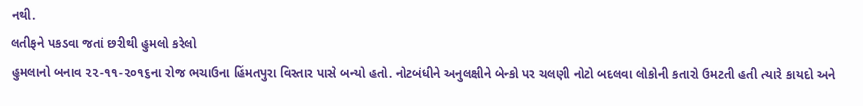નથી.
લતીફને પકડવા જતાં છરીથી હુમલો કરેલો
હુમલાનો બનાવ ૨૨-૧૧-૨૦૧૬ના રોજ ભચાઉના હિંમતપુરા વિસ્તાર પાસે બન્યો હતો. નોટબંધીને અનુલક્ષીને બેન્કો પર ચલણી નોટો બદલવા લોકોની કતારો ઉમટતી હતી ત્યારે કાયદો અને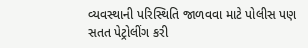વ્યવસ્થાની પરિસ્થિતિ જાળવવા માટે પોલીસ પણ સતત પેટ્રોલીંગ કરી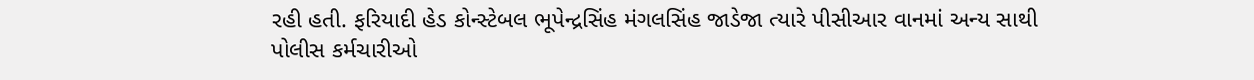રહી હતી. ફરિયાદી હેડ કોન્સ્ટેબલ ભૂપેન્દ્રસિંહ મંગલસિંહ જાડેજા ત્યારે પીસીઆર વાનમાં અન્ય સાથી પોલીસ કર્મચારીઓ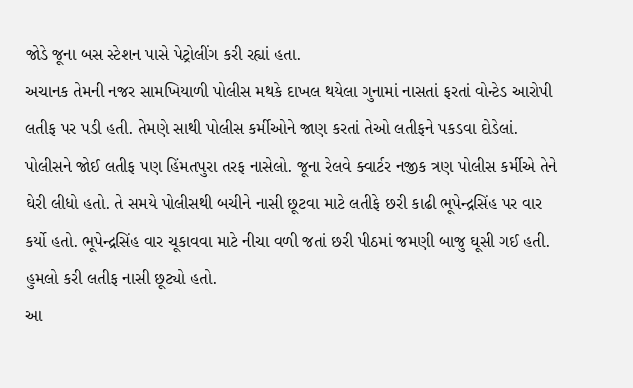જોડે જૂના બસ સ્ટેશન પાસે પેટ્રોલીંગ કરી રહ્યાં હતા.
અચાનક તેમની નજર સામખિયાળી પોલીસ મથકે દાખલ થયેલા ગુનામાં નાસતાં ફરતાં વોન્ટેડ આરોપી લતીફ પર પડી હતી. તેમણે સાથી પોલીસ કર્મીઓને જાણ કરતાં તેઓ લતીફને પકડવા દોડેલાં.
પોલીસને જોઈ લતીફ પણ હિંમતપુરા તરફ નાસેલો. જૂના રેલવે ક્વાર્ટર નજીક ત્રણ પોલીસ કર્મીએ તેને ઘેરી લીધો હતો. તે સમયે પોલીસથી બચીને નાસી છૂટવા માટે લતીફે છરી કાઢી ભૂપેન્દ્રસિંહ પર વાર કર્યો હતો. ભૂપેન્દ્રસિંહ વાર ચૂકાવવા માટે નીચા વળી જતાં છરી પીઠમાં જમણી બાજુ ઘૂસી ગઈ હતી. હુમલો કરી લતીફ નાસી છૂટ્યો હતો.
આ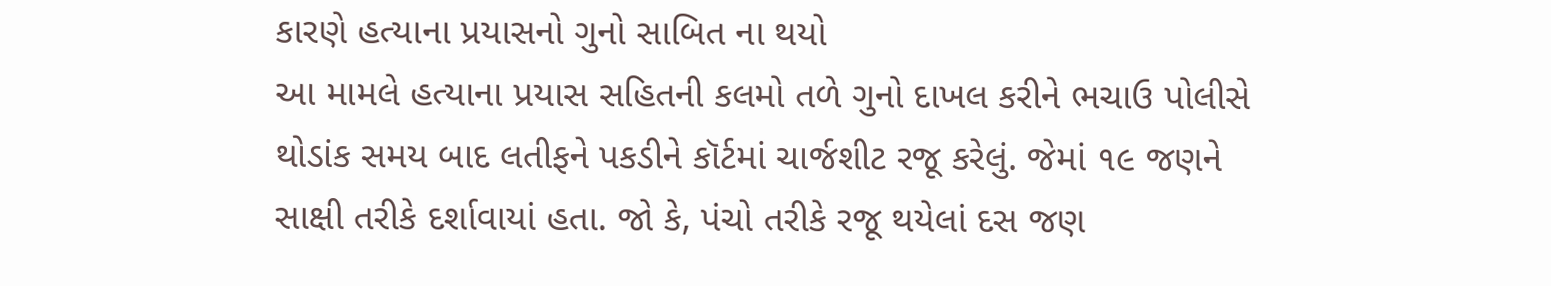કારણે હત્યાના પ્રયાસનો ગુનો સાબિત ના થયો
આ મામલે હત્યાના પ્રયાસ સહિતની કલમો તળે ગુનો દાખલ કરીને ભચાઉ પોલીસે થોડાંક સમય બાદ લતીફને પકડીને કૉર્ટમાં ચાર્જશીટ રજૂ કરેલું. જેમાં ૧૯ જણને સાક્ષી તરીકે દર્શાવાયાં હતા. જો કે, પંચો તરીકે રજૂ થયેલાં દસ જણ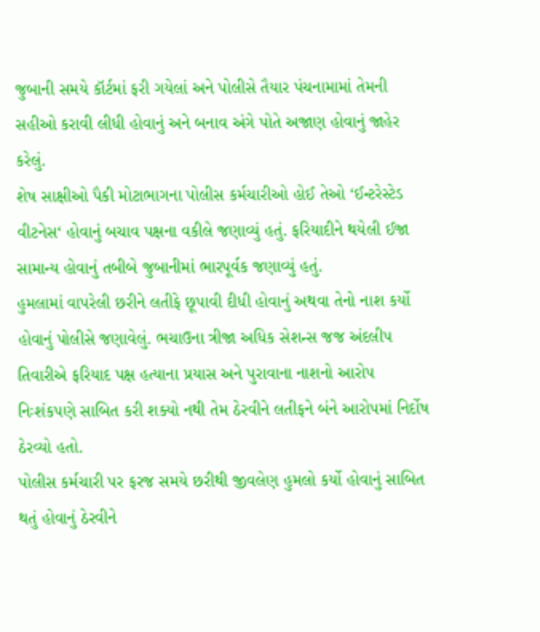જુબાની સમયે કૉર્ટમાં ફરી ગયેલાં અને પોલીસે તૈયાર પંચનામામાં તેમની સહીઓ કરાવી લીધી હોવાનું અને બનાવ અંગે પોતે અજાણ હોવાનું જાહેર કરેલું.
શેષ સાક્ષીઓ પૈકી મોટાભાગના પોલીસ કર્મચારીઓ હોઈ તેઓ ‘ઈન્ટરેસ્ટેડ વીટનેસ‘ હોવાનું બચાવ પક્ષના વકીલે જણાવ્યું હતું. ફરિયાદીને થયેલી ઈજા સામાન્ય હોવાનું તબીબે જુબાનીમાં ભારપૂર્વક જણાવ્યું હતું.
હુમલામાં વાપરેલી છરીને લતીફે છૂપાવી દીધી હોવાનું અથવા તેનો નાશ કર્યો હોવાનું પોલીસે જણાવેલું. ભચાઉના ત્રીજા અધિક સેશન્સ જજ અંદલીપ તિવારીએ ફરિયાદ પક્ષ હત્યાના પ્રયાસ અને પુરાવાના નાશનો આરોપ નિઃશંકપણે સાબિત કરી શક્યો નથી તેમ ઠેરવીને લતીફને બંને આરોપમાં નિર્દોષ ઠેરવ્યો હતો.
પોલીસ કર્મચારી પર ફરજ સમયે છરીથી જીવલેણ હુમલો કર્યો હોવાનું સાબિત થતું હોવાનું ઠેરવીને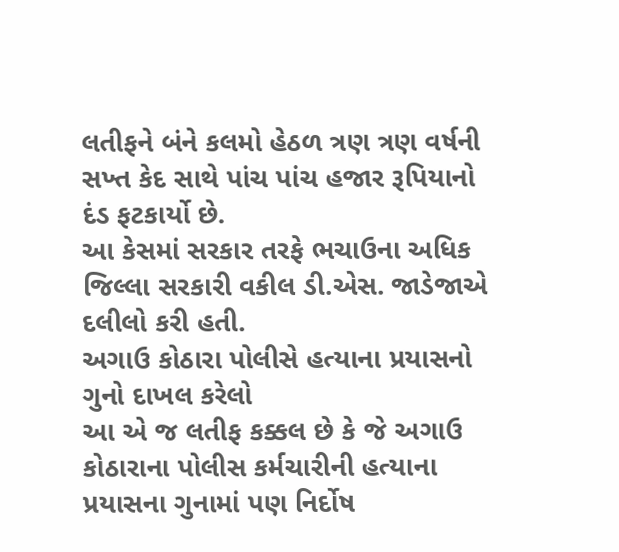લતીફને બંને કલમો હેઠળ ત્રણ ત્રણ વર્ષની સખ્ત કેદ સાથે પાંચ પાંચ હજાર રૂપિયાનો દંડ ફટકાર્યો છે.
આ કેસમાં સરકાર તરફે ભચાઉના અધિક જિલ્લા સરકારી વકીલ ડી.એસ. જાડેજાએ દલીલો કરી હતી.
અગાઉ કોઠારા પોલીસે હત્યાના પ્રયાસનો ગુનો દાખલ કરેલો
આ એ જ લતીફ કક્કલ છે કે જે અગાઉ કોઠારાના પોલીસ કર્મચારીની હત્યાના પ્રયાસના ગુનામાં પણ નિર્દોષ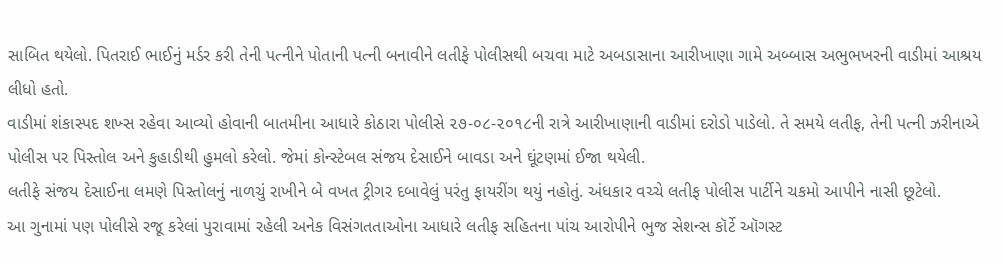સાબિત થયેલો. પિતરાઈ ભાઈનું મર્ડર કરી તેની પત્નીને પોતાની પત્ની બનાવીને લતીફે પોલીસથી બચવા માટે અબડાસાના આરીખાણા ગામે અબ્બાસ અભુભખરની વાડીમાં આશ્રય લીધો હતો.
વાડીમાં શંકાસ્પદ શખ્સ રહેવા આવ્યો હોવાની બાતમીના આધારે કોઠારા પોલીસે ૨૭-૦૮-૨૦૧૮ની રાત્રે આરીખાણાની વાડીમાં દરોડો પાડેલો. તે સમયે લતીફ, તેની પત્ની ઝરીનાએ પોલીસ પર પિસ્તોલ અને કુહાડીથી હુમલો કરેલો. જેમાં કોન્સ્ટેબલ સંજય દેસાઈને બાવડા અને ઘૂંટણમાં ઈજા થયેલી.
લતીફે સંજય દેસાઈના લમણે પિસ્તોલનું નાળચું રાખીને બે વખત ટ્રીગર દબાવેલું પરંતુ ફાયરીંગ થયું નહોતું. અંધકાર વચ્ચે લતીફ પોલીસ પાર્ટીને ચકમો આપીને નાસી છૂટેલો.
આ ગુનામાં પણ પોલીસે રજૂ કરેલાં પુરાવામાં રહેલી અનેક વિસંગતતાઓના આધારે લતીફ સહિતના પાંચ આરોપીને ભુજ સેશન્સ કૉર્ટે ઑગસ્ટ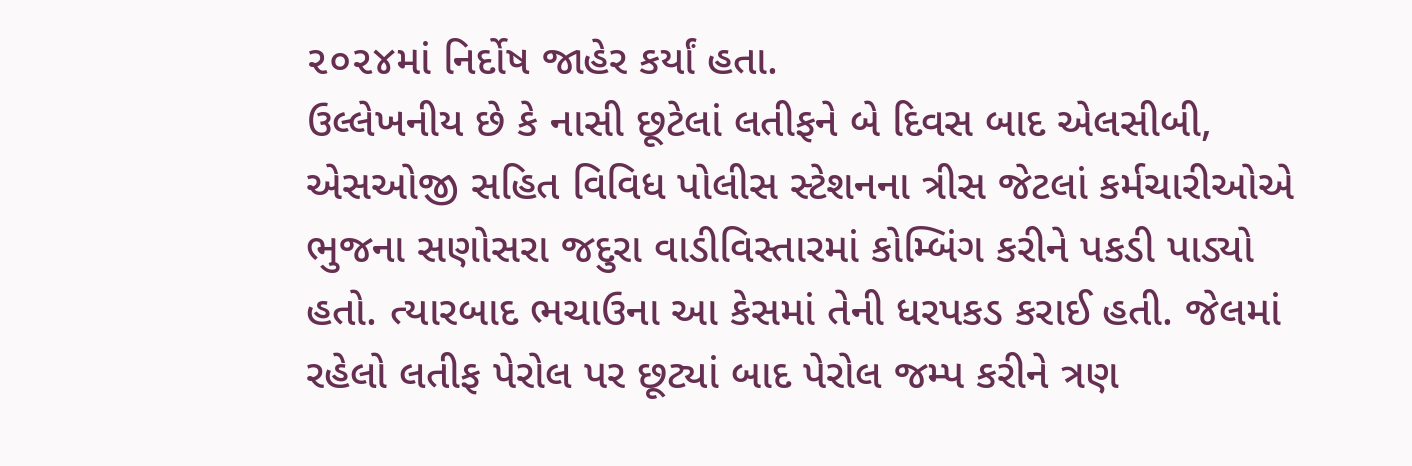૨૦૨૪માં નિર્દોષ જાહેર કર્યાં હતા.
ઉલ્લેખનીય છે કે નાસી છૂટેલાં લતીફને બે દિવસ બાદ એલસીબી, એસઓજી સહિત વિવિધ પોલીસ સ્ટેશનના ત્રીસ જેટલાં કર્મચારીઓએ ભુજના સણોસરા જદુરા વાડીવિસ્તારમાં કોમ્બિંગ કરીને પકડી પાડ્યો હતો. ત્યારબાદ ભચાઉના આ કેસમાં તેની ધરપકડ કરાઈ હતી. જેલમાં રહેલો લતીફ પેરોલ પર છૂટ્યાં બાદ પેરોલ જમ્પ કરીને ત્રણ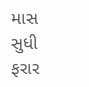માસ સુધી ફરાર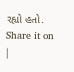રહ્યો હતો.
Share it on
|